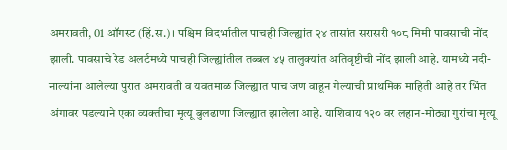अमरावती, 01 ऑगस्ट (हिं.स.)। पश्चिम विदर्भातील पाचही जिल्ह्यांत २४ तासांत सरासरी १०८ मिमी पावसाची नोंद झाली. पावसाचे रेड अलर्टमध्ये पाचही जिल्ह्यांतील तब्बल ४५ तालुक्यांत अतिवृष्टीची नोंद झाली आहे. यामध्ये नदी-नाल्यांना आलेल्या पुरात अमरावती व यवतमाळ जिल्ह्यात पाच जण वाहून गेल्याची प्राथमिक माहिती आहे तर भिंत अंगावर पडल्याने एका व्यक्तीचा मृत्यू बुलढाणा जिल्ह्यात झालेला आहे. याशिवाय १२० वर लहान-मोठ्या गुरांचा मृत्यू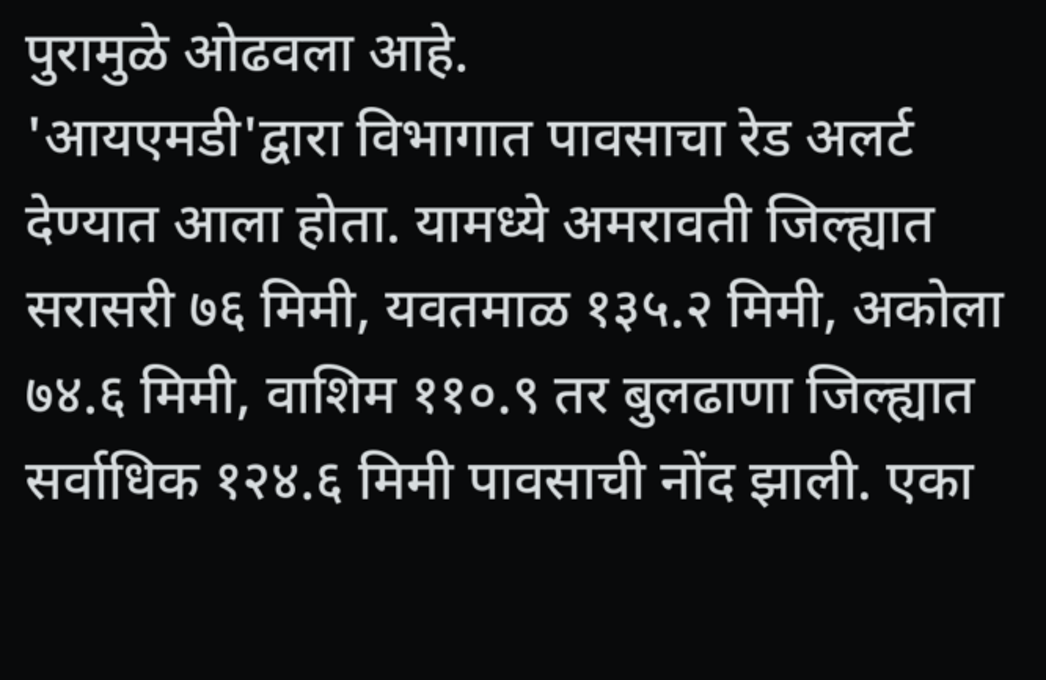पुरामुळे ओढवला आहे.
'आयएमडी'द्वारा विभागात पावसाचा रेड अलर्ट देण्यात आला होता. यामध्ये अमरावती जिल्ह्यात सरासरी ७६ मिमी, यवतमाळ १३५.२ मिमी, अकोला ७४.६ मिमी, वाशिम ११०.९ तर बुलढाणा जिल्ह्यात सर्वाधिक १२४.६ मिमी पावसाची नोंद झाली. एका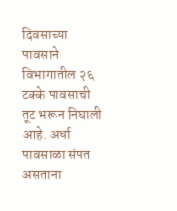दिवसाच्या पावसाने विभागातील २६ टक्के पावसाची तूट भरून निघाली आहे. अर्धा पावसाळा संपत असताना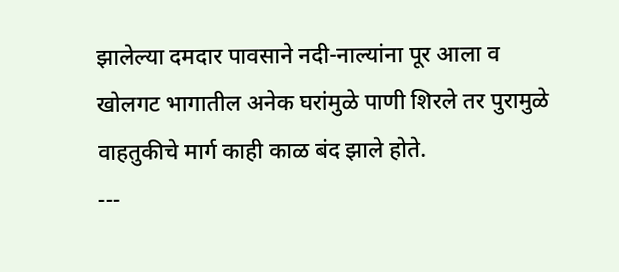झालेल्या दमदार पावसाने नदी-नाल्यांना पूर आला व खोलगट भागातील अनेक घरांमुळे पाणी शिरले तर पुरामुळे वाहतुकीचे मार्ग काही काळ बंद झाले होते.
---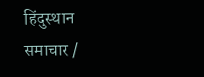हिंदुस्थान समाचार /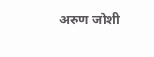अरुण जोशी